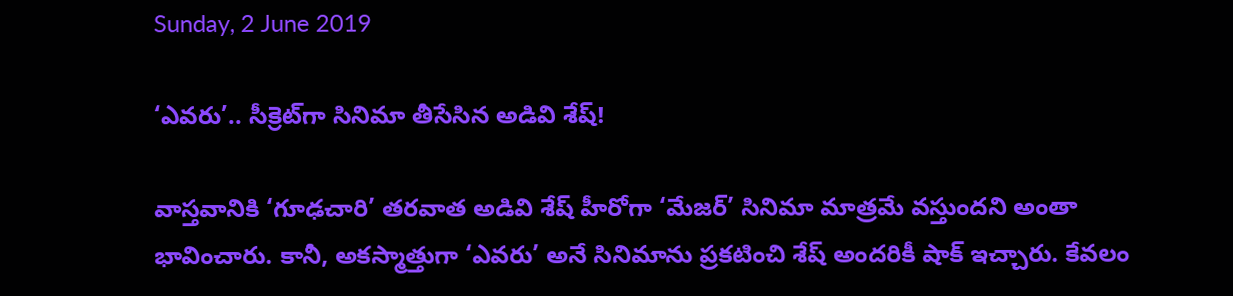Sunday, 2 June 2019

‘ఎవరు’.. సీక్రెట్‌గా సినిమా తీసేసిన అడివి శేష్!

వాస్తవానికి ‘గూఢచారి’ తరవాత అడివి శేష్ హీరోగా ‘మేజర్’ సినిమా మాత్రమే వస్తుందని అంతా భావించారు. కానీ, అకస్మాత్తుగా ‘ఎవరు’ అనే సినిమాను ప్రకటించి శేష్ అందరికీ షాక్ ఇచ్చారు. కేవలం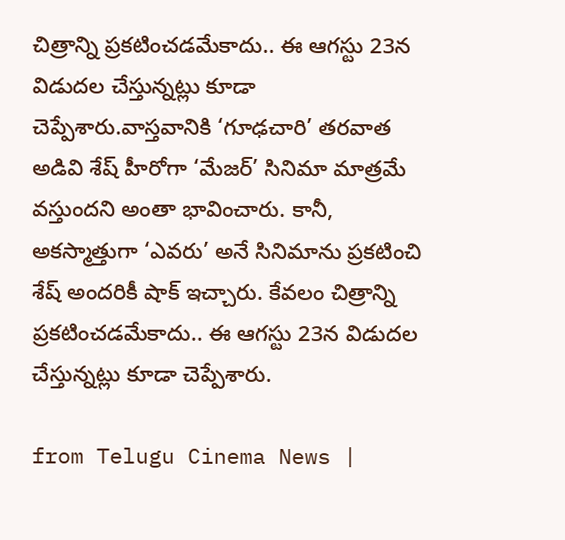చిత్రాన్ని ప్రకటించడమేకాదు.. ఈ ఆగస్టు 23న విడుదల చేస్తున్నట్లు కూడా చెప్పేశారు.వాస్తవానికి ‘గూఢచారి’ తరవాత అడివి శేష్ హీరోగా ‘మేజర్’ సినిమా మాత్రమే వస్తుందని అంతా భావించారు. కానీ, అకస్మాత్తుగా ‘ఎవరు’ అనే సినిమాను ప్రకటించి శేష్ అందరికీ షాక్ ఇచ్చారు. కేవలం చిత్రాన్ని ప్రకటించడమేకాదు.. ఈ ఆగస్టు 23న విడుదల చేస్తున్నట్లు కూడా చెప్పేశారు.

from Telugu Cinema News |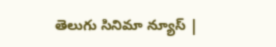తెలుగు సినిమా న్యూస్ |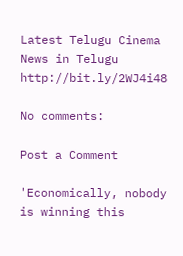Latest Telugu Cinema News in Telugu http://bit.ly/2WJ4i48

No comments:

Post a Comment

'Economically, nobody is winning this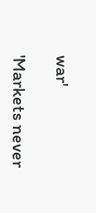war'

'Markets never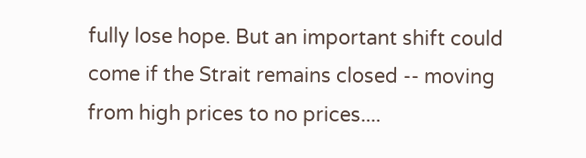fully lose hope. But an important shift could come if the Strait remains closed -- moving from high prices to no prices....